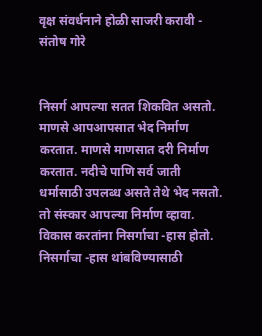वृक्ष संवर्धनाने होळी साजरी करावी - संतोष गोरे


निसर्ग आपल्या सतत शिकवित असतो. माणसे आपआपसात भेद निर्माण करतात. माणसे माणसात दरी निर्माण करतात. नदीचे पाणि सर्व जाती धर्मासाठी उपलब्ध असते तेथे भेद नसतो. तो संस्कार आपल्या निर्माण व्हावा. विकास करतांना निसर्गाचा -हास होतो. निसर्गाचा -हास थांबविण्यासाठी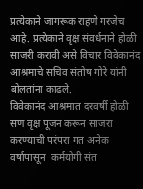प्रत्येकाने जागरूक राहणे गरजेच आहे. प्रत्येकाने वृक्ष संवर्धनाने होळी साजरी करावी असे विचार विवेकानंद आश्रमाचे सचिव संतोष गोरे यांनी बोलतांना काढले.
विवेकानंद आश्रमात दरवर्षी होळी सण वृक्ष पूजन करून साजरा करण्याची परंपरा गत अनेक वर्षापासून  कर्मयोगी संत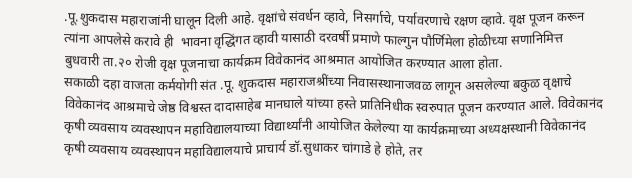.पू.शुकदास महाराजांनी घालून दिली आहे. वृक्षांचे संवर्धन व्हावे, निसर्गाचे, पर्यावरणाचे रक्षण व्हावे. वृक्ष पूजन करून त्यांना आपलेसे करावे ही  भावना वृद्धिंगत व्हावी यासाठी दरवर्षी प्रमाणे फाल्गुन पौर्णिमेला होळीच्या सणानिमित्त  बुधवारी ता.२० रोजी वृक्ष पूजनाचा कार्यक्रम विवेकानंद आश्रमात आयोजित करण्यात आला होता.
सकाळी दहा वाजता कर्मयोगी संत .पू. शुकदास महाराजश्रींच्या निवासस्थानाजवळ लागून असलेल्या बकुळ वृक्षाचे विवेकानंद आश्रमाचे जेष्ठ विश्वस्त दादासाहेब मानघाले यांच्या हस्ते प्रातिनिधीक स्वरुपात पूजन करण्यात आले. विवेकानंद कृषी व्यवसाय व्यवस्थापन महाविद्यालयाच्या विद्यार्थ्यांनी आयोजित केलेल्या या कार्यक्रमाच्या अध्यक्षस्थानी विवेकानंद कृषी व्यवसाय व्यवस्थापन महाविद्यालयाचे प्राचार्य डॉ.सुधाकर चांगाडे हे होते, तर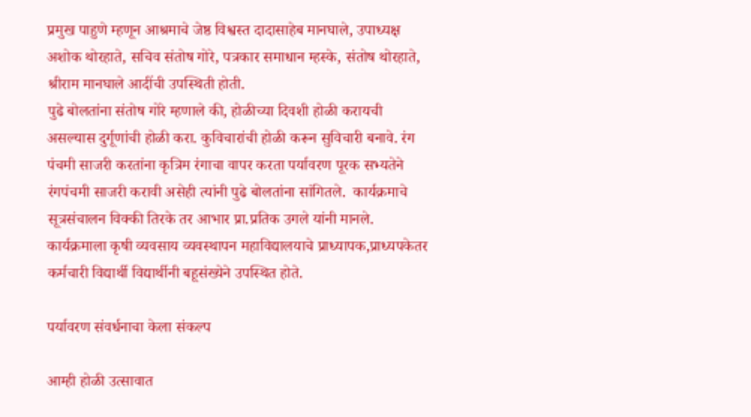प्रमुख पाहुणे म्हणून आश्रमाचे जेष्ठ विश्वस्त दादासाहेब मानघाले, उपाध्यक्ष अशोक थोरहाते, सचिव संतोष गोरे, पत्रकार समाधान म्हस्के, संतोष थोरहाते, श्रीराम मानघाले आदींची उपस्थिती होती.
पुढे बोलतांना संतोष गोरे म्हणाले की, होळीच्या दिवशी होळी करायची असल्यास दुर्गूणांची होळी करा. कुविचारांची होळी करून सुविचारी बनावे. रंग पंचमी साजरी करतांना कृत्रिम रंगाचा वापर करता पर्यावरण पूरक सभ्यतेने रंगपंचमी साजरी करावी असेही त्यांनी पुढे बोलतांना सांगितले.  कार्यक्रमाचे सूत्रसंचालन विक्की तिरके तर आभार प्रा.प्रतिक उगले यांनी मानले. कार्यक्रमाला कृषी व्यवसाय व्यवस्थापन महाविद्यालयाचे प्राध्यापक,प्राध्यपकेतर कर्मचारी विद्यार्थी विद्यार्थीनी बहूसंख्येने उपस्थित होते.

पर्यावरण संवर्धनाचा केला संकल्प

आम्ही होळी उत्सावात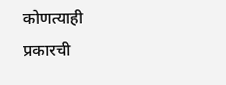कोणत्याही प्रकारची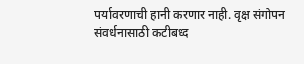पर्यावरणाची हानी करणार नाही. वृक्ष संगोपन संवर्धनासाठी कटीबध्द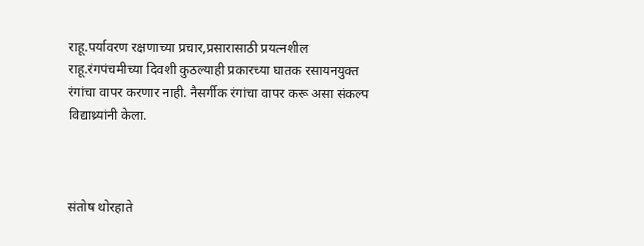राहू.पर्यावरण रक्षणाच्या प्रचार,प्रसारासाठी प्रयत्नशील राहू.रंगपंचमीच्या दिवशी कुठल्याही प्रकारच्या घातक रसायनयुक्त रंगांचा वापर करणार नाही. नैसर्गीक रंगांचा वापर करू असा संकल्प विद्याथ्र्यांनी केला.



संतोष थोरहाते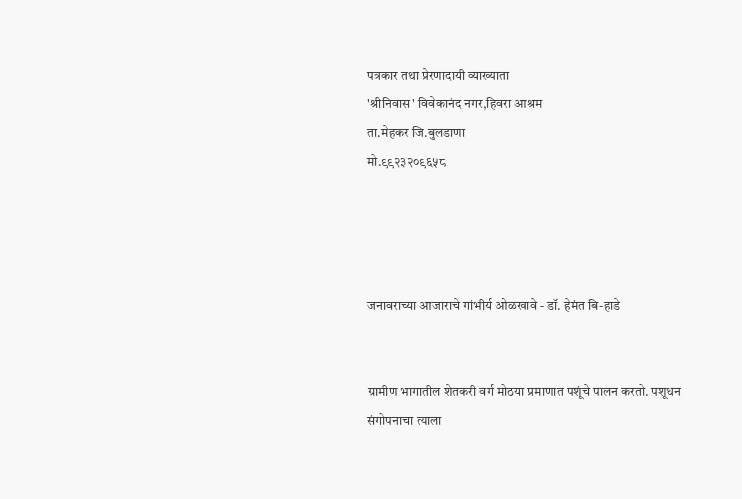पत्रकार तथा प्रेरणादायी व्याख्याता
'श्रीनिवास' विवेकानंद नगर,हिवरा आश्रम
ता.मेहकर जि.बुलडाणा
मो.९९२३२०९६५८




जनावराच्या आजाराचे गांभीर्य ओळखावे - डॉ. हेमंत बि-हाडे


ग्रामीण भागातील शेतकरी वर्ग मोठया प्रमाणात पशूंचे पालन करतो. पशूधन संगोपनाचा त्याला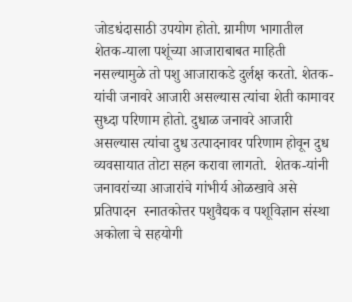जोडधंदासाठी उपयोग होतो. ग्रामीण भागातील शेतक-याला पशूंच्या आजाराबाबत माहिती नसल्यामुळे तो पशु आजाराकडे दुर्लक्ष करतो. शेतक-यांची जनावरे आजारी असल्यास त्यांचा शेती कामावर सुध्दा परिणाम होतो. दुधाळ जनावरे आजारी असल्यास त्यांचा दुध उत्पादनावर परिणाम होवून दुध व्यवसायात तोटा सहन करावा लागतो.  शेतक-यांनी जनावरांच्या आजारांचे गांभीर्य ओळखावे असे प्रतिपादन  स्नातकोत्तर पशुवैद्यक व पशूविज्ञान संस्था अकोला चे सहयोगी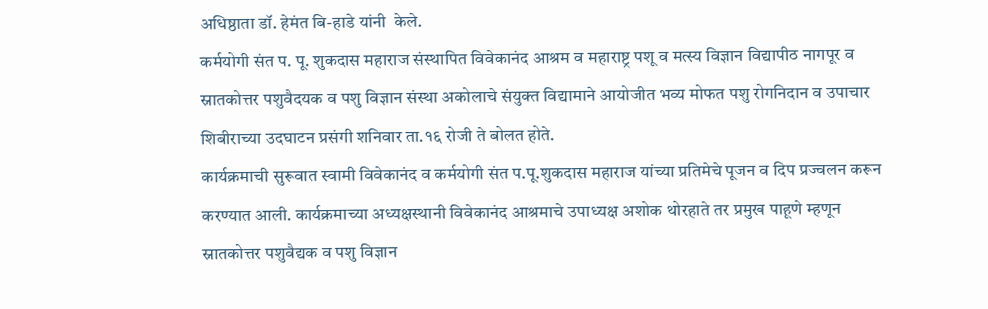अधिष्ठाता डॉ. हेमंत बि-हाडे यांनी  केले.
कर्मयोगी संत प. पू. शुकदास महाराज संस्थापित विवेकानंद आश्रम व महाराष्ट्र पशू व मत्स्य विज्ञान विद्यापीठ नागपूर व स्नातकोत्तर पशुवैदयक व पशु विज्ञान संस्था अकोलाचे संयुक्त विद्यामाने आयोजीत भव्य मोफत पशु रोगनिदान व उपाचार शिबीराच्या उदघाटन प्रसंगी शनिवार ता.१६ रोजी ते बोलत होते.
कार्यक्रमाची सुरूवात स्वामी विवेकानंद व कर्मयोगी संत प.पू.शुकदास महाराज यांच्या प्रतिमेचे पूजन व दिप प्रज्वलन करून करण्यात आली. कार्यक्रमाच्या अध्यक्षस्थानी विवेकानंद आश्रमाचे उपाध्यक्ष अशोक थोरहाते तर प्रमुख पाहूणे म्हणून स्नातकोत्तर पशुवैद्यक व पशु विज्ञान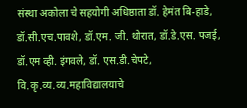संस्था अकोला चे सहयोगी अधिष्ठाता डॉ. हेमंत बि-हाडे, डॉ.सी.एच.पावशे, डॉ.एम. जी. थोरात, डॉ.डे.एस. पजई, डॉ.एम व्ही. इंगवले, डॉ. एस.डी.चेपटे, वि.कृ.व्य.व्य.महाविद्यालयाचे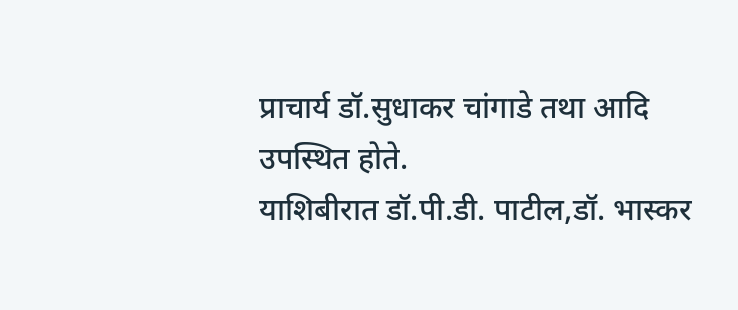प्राचार्य डॉ.सुधाकर चांगाडे तथा आदि उपस्थित होते.
याशिबीरात डॉ.पी.डी. पाटील,डॉ. भास्कर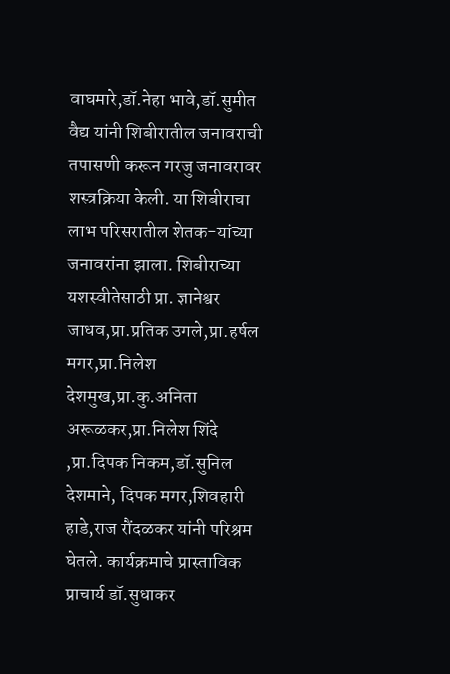वाघमारे,डॉ.नेहा भावे,डॉ.सुमीत वैद्य यांनी शिबीरातील जनावराची तपासणी करून गरजु जनावरावर शस्त्रक्रिया केली. या शिबीराचा लाभ परिसरातील शेतक-यांच्या जनावरांना झाला. शिबीराच्या यशस्वीतेसाठी प्रा. ज्ञानेश्वर जाधव,प्रा.प्रतिक उगले,प्रा.हर्षल मगर,प्रा.निलेश देशमुख,प्रा.कु.अनिता अरूळकर,प्रा.निलेश शिंदे ,प्रा.दिपक निकम,डॉ.सुनिल देशमाने, दिपक मगर,शिवहारी हाडे,राज रौंदळकर यांनी परिश्रम घेतले. कार्यक्रमाचे प्रास्ताविक प्राचार्य डॉ.सुधाकर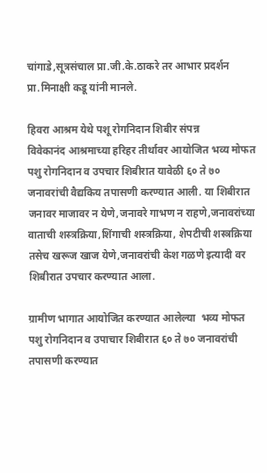चांगाडे,सूत्रसंचाल प्रा.जी.के.ठाकरे तर आभार प्रदर्शन प्रा.मिनाक्षी कडू यांनी मानले.

हिवरा आश्रम येथे पशू रोगनिदान शिबीर संपन्न
विवेकानंद आश्रमाच्या हरिहर तीर्थावर आयोजित भव्य मोफत पशु रोगनिदान व उपचार शिबीरात यावेळी ६० ते ७० जनावरांची वैद्यकिय तपासणी करण्यात आली. या शिबीरात जनावर माजावर न येणे,जनावरे गाभण न राहणे,जनावरांच्या वाताची शस्त्रक्रिया,शिंगाची शस्त्रक्रिया, शेपटीची शस्त्रक्रिया तसेच खरूज खाज येणे,जनावरांची केश गळणे इत्यादी वर शिबीरात उपचार करण्यात आला.

ग्रामीण भागात आयोजित करण्यात आलेल्या  भव्य मोफत पशु रोगनिदान व उपाचार शिबीरात ६० ते ७० जनावरांची तपासणी करण्यात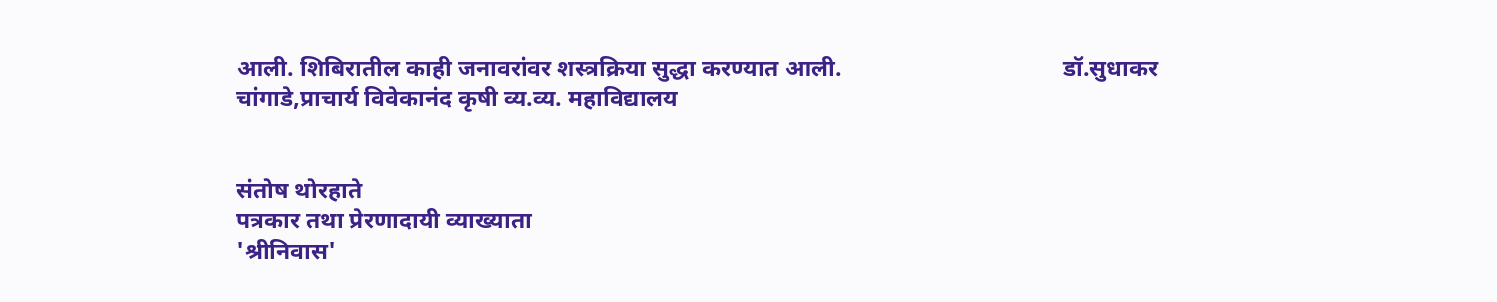आली. शिबिरातील काही जनावरांवर शस्त्रक्रिया सुद्धा करण्यात आली.                                     डॉ.सुधाकर चांगाडे,प्राचार्य विवेकानंद कृषी व्य.व्य. महाविद्यालय


संतोष थोरहाते
पत्रकार तथा प्रेरणादायी व्याख्याता
'श्रीनिवास'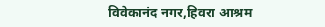विवेकानंद नगर,हिवरा आश्रम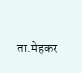ता.मेहकर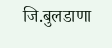जि.बुलडाणा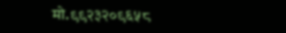मो.९९२३२०९६५८